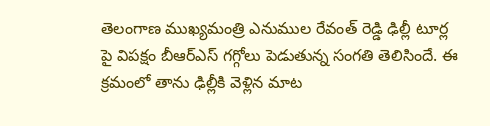తెలంగాణ ముఖ్యమంత్రి ఎనుముల రేవంత్ రెడ్డి ఢిల్లీ టూర్ల పై విపక్షం బీఆర్ఎస్ గగ్గోలు పెడుతున్న సంగతి తెలిసిందే. ఈ క్రమంలో తాను ఢిల్లీకి వెళ్లిన మాట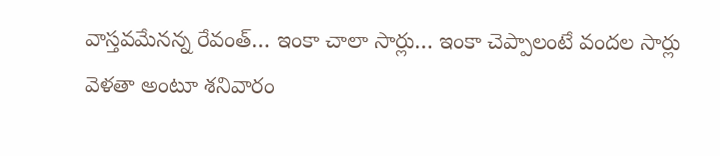వాస్తవమేనన్న రేవంత్… ఇంకా చాలా సార్లు… ఇంకా చెప్పాలంటే వందల సార్లు వెళతా అంటూ శనివారం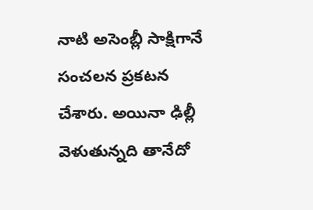నాటి అసెంబ్లీ సాక్షిగానే సంచలన ప్రకటన చేశారు. అయినా ఢిల్లీ వెళుతున్నది తానేదో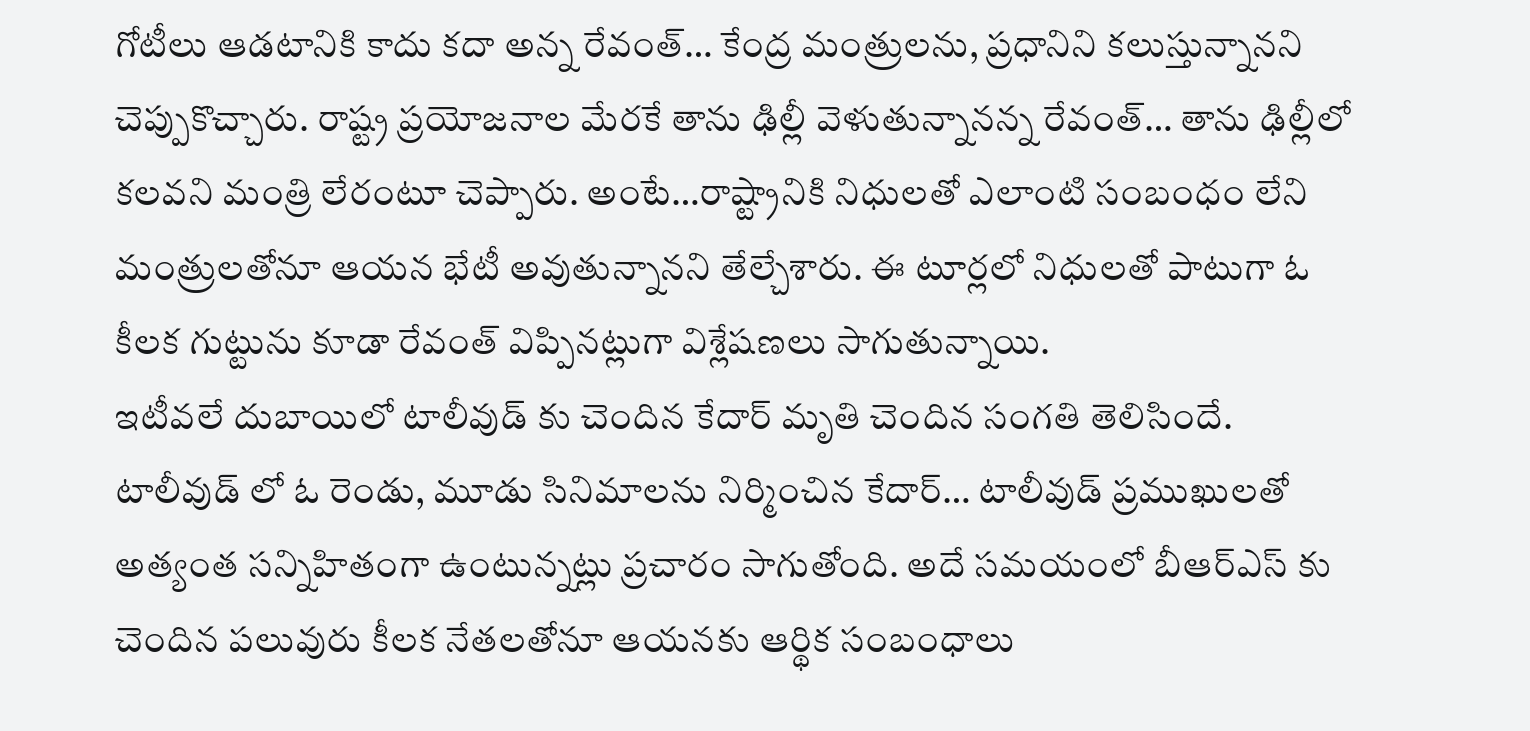గోటీలు ఆడటానికి కాదు కదా అన్న రేవంత్… కేంద్ర మంత్రులను, ప్రధానిని కలుస్తున్నానని చెప్పుకొచ్చారు. రాష్ట్ర ప్రయోజనాల మేరకే తాను ఢిల్లీ వెళుతున్నానన్న రేవంత్… తాను ఢిల్లీలో కలవని మంత్రి లేరంటూ చెప్పారు. అంటే…రాష్ట్రానికి నిధులతో ఎలాంటి సంబంధం లేని మంత్రులతోనూ ఆయన భేటీ అవుతున్నానని తేల్చేశారు. ఈ టూర్లలో నిధులతో పాటుగా ఓ కీలక గుట్టును కూడా రేవంత్ విప్పినట్లుగా విశ్లేషణలు సాగుతున్నాయి.
ఇటీవలే దుబాయిలో టాలీవుడ్ కు చెందిన కేదార్ మృతి చెందిన సంగతి తెలిసిందే. టాలీవుడ్ లో ఓ రెండు, మూడు సినిమాలను నిర్మించిన కేదార్… టాలీవుడ్ ప్రముఖులతో అత్యంత సన్నిహితంగా ఉంటున్నట్లు ప్రచారం సాగుతోంది. అదే సమయంలో బీఆర్ఎస్ కు చెందిన పలువురు కీలక నేతలతోనూ ఆయనకు ఆర్థిక సంబంధాలు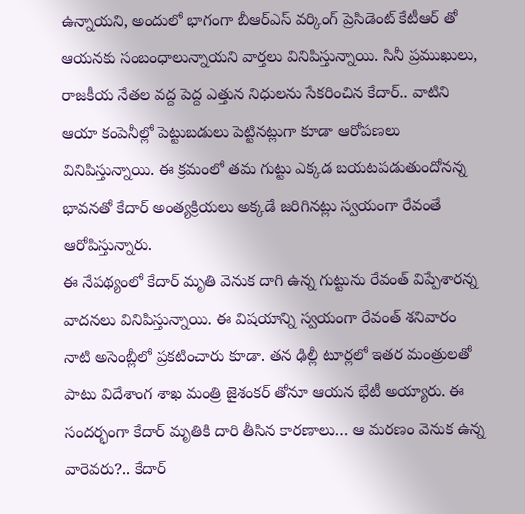ఉన్నాయని, అందులో భాగంగా బీఆర్ఎస్ వర్కింగ్ ప్రెసిడెంట్ కేటీఆర్ తో ఆయనకు సంబంధాలున్నాయని వార్తలు వినిపిస్తున్నాయి. సినీ ప్రముఖులు, రాజకీయ నేతల వద్ద పెద్ద ఎత్తున నిధులను సేకరించిన కేదార్.. వాటిని ఆయా కంపెనీల్లో పెట్టుబడులు పెట్టినట్లుగా కూడా ఆరోపణలు వినిపిస్తున్నాయి. ఈ క్రమంలో తమ గుట్టు ఎక్కడ బయటపడుతుందోనన్న భావనతో కేదార్ అంత్యక్రియలు అక్కడే జరిగినట్లు స్వయంగా రేవంతే ఆరోపిస్తున్నారు.
ఈ నేపథ్యంలో కేదార్ మృతి వెనుక దాగి ఉన్న గుట్టును రేవంత్ విప్పేశారన్న వాదనలు వినిపిస్తున్నాయి. ఈ విషయాన్ని స్వయంగా రేవంత్ శనివారం నాటి అసెంబ్లీలో ప్రకటించారు కూడా. తన ఢిల్లీ టూర్లలో ఇతర మంత్రులతో పాటు విదేశాంగ శాఖ మంత్రి జైశంకర్ తోనూ ఆయన భేటీ అయ్యారు. ఈ సందర్భంగా కేదార్ మృతికి దారి తీసిన కారణాలు… ఆ మరణం వెనుక ఉన్న వారెవరు?.. కేదార్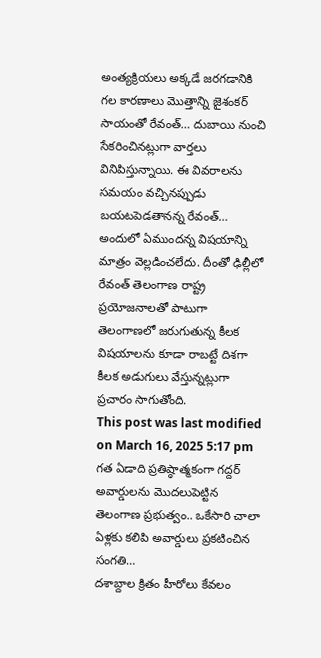అంత్యక్రియలు అక్కడే జరగడానికి గల కారణాలు మొత్తాన్ని జైశంకర్ సాయంతో రేవంత్… దుబాయి నుంచి సేకరించినట్లుగా వార్తలు వినిపిస్తున్నాయి. ఈ వివరాలను సమయం వచ్చినప్పుడు బయటపెడతానన్న రేవంత్… అందులో ఏముందన్న విషయాన్ని మాత్రం వెల్లడించలేదు. దీంతో ఢిల్లీలో రేవంత్ తెలంగాణ రాష్ట్ర ప్రయోజనాలతో పాటుగా తెలంగాణలో జరుగుతున్న కీలక విషయాలను కూడా రాబట్టే దిశగా కీలక అడుగులు వేస్తున్నట్లుగా ప్రచారం సాగుతోంది.
This post was last modified on March 16, 2025 5:17 pm
గత ఏడాది ప్రతిష్ఠాత్మకంగా గద్దర్ అవార్డులను మొదలుపెట్టిన తెలంగాణ ప్రభుత్వం.. ఒకేసారి చాలా ఏళ్లకు కలిపి అవార్డులు ప్రకటించిన సంగతి…
దశాబ్దాల క్రితం హీరోలు కేవలం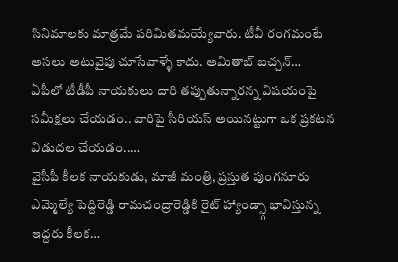సినిమాలకు మాత్రమే పరిమితమయ్యేవారు. టీవీ రంగమంటే అసలు అటువైపు చూసేవాళ్ళే కాదు. అమితాబ్ బచ్చన్…
ఏపీలో టీడీపీ నాయకులు దారి తప్పుతున్నారన్న విషయంపై సమీక్షలు చేయడం.. వారిపై సీరియస్ అయినట్టుగా ఒక ప్రకటన విడుదల చేయడం..…
వైసీపీ కీలక నాయకుడు, మాజీ మంత్రి, ప్రస్తుత పుంగనూరు ఎమ్మెల్యే పెద్దిరెడ్డి రామచంద్రారెడ్డికి రైట్ హ్యాండ్స్గా భావిస్తున్న ఇద్దరు కీలక…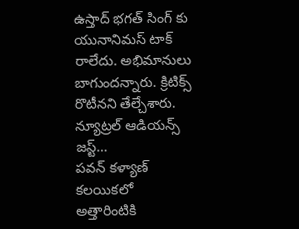ఉస్తాద్ భగత్ సింగ్ కు యునానిమస్ టాక్ రాలేదు. అభిమానులు బాగుందన్నారు. క్రిటిక్స్ రొటీనని తేల్చేశారు. న్యూట్రల్ ఆడియన్స్ జస్ట్…
పవన్ కళ్యాణ్ కలయికలో అత్తారింటికి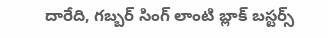దారేది, గబ్బర్ సింగ్ లాంటి బ్లాక్ బస్టర్స్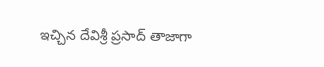ఇచ్చిన దేవిశ్రీ ప్రసాద్ తాజాగా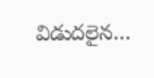విడుదలైన…